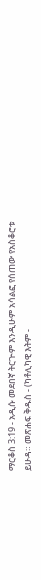ማርቆስ 3:19 - አዲሱ መደበኛ ትርጒም እንዲሁም አሳልፎ የሰጠው የአስቆሮቱ ይሁዳ። መጽሐፍ ቅዱስ - (ካቶሊካዊ እትም -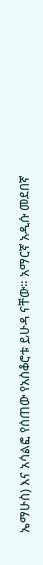ኤማሁስ) እና አሳልፎ የሰጠው የአስቆሮቱ ይሁዳ ናቸው። አማርኛ አዲሱ መደበኛ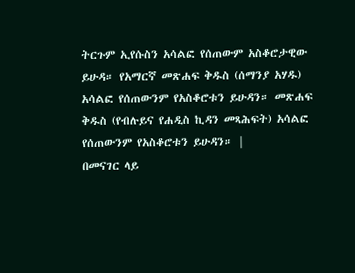ትርጉም ኢየሱስን አሳልፎ የሰጠውም አስቆሮታዊው ይሁዳ። የአማርኛ መጽሐፍ ቅዱስ (ሰማንያ አሃዱ) አሳልፎ የሰጠውንም የአስቆሮቱን ይሁዳን። መጽሐፍ ቅዱስ (የብሉይና የሐዲስ ኪዳን መጻሕፍት) አሳልፎ የሰጠውንም የአስቆሮቱን ይሁዳን። |
በመናገር ላይ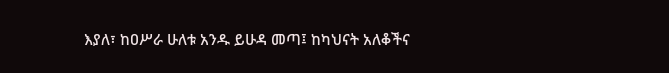እያለ፣ ከዐሥራ ሁለቱ አንዱ ይሁዳ መጣ፤ ከካህናት አለቆችና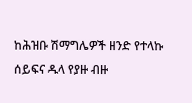ከሕዝቡ ሽማግሌዎች ዘንድ የተላኩ ሰይፍና ዱላ የያዙ ብዙ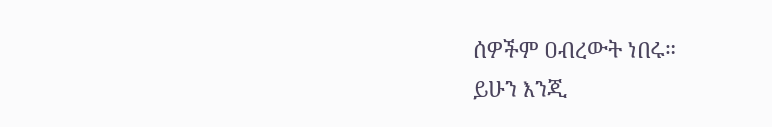ሰዎችም ዐብረውት ነበሩ።
ይሁን እንጂ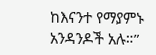ከእናንተ የማያምኑ አንዳንዶች አሉ።”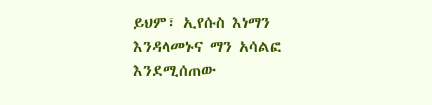ይህም፣ ኢየሱስ እነማን እንዳላመኑና ማን አሳልፎ እንደሚሰጠው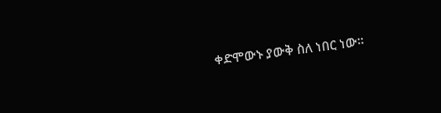ቀድሞውኑ ያውቅ ስለ ነበር ነው።